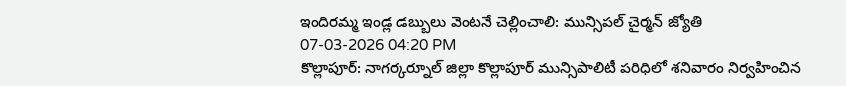ఇందిరమ్మ ఇండ్ల డబ్బులు వెంటనే చెల్లించాలి: మున్సిపల్ చైర్మన్ జ్యోతి
07-03-2026 04:20 PM
కొల్లాపూర్: నాగర్కర్నూల్ జిల్లా కొల్లాపూర్ మున్సిపాలిటీ పరిధిలో శనివారం నిర్వహించిన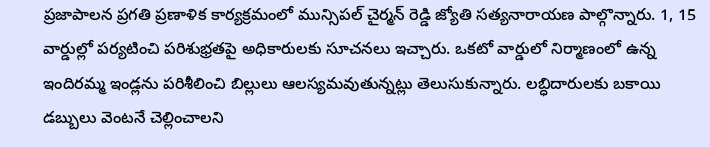ప్రజాపాలన ప్రగతి ప్రణాళిక కార్యక్రమంలో మున్సిపల్ చైర్మన్ రెడ్డి జ్యోతి సత్యనారాయణ పాల్గొన్నారు. 1, 15 వార్డుల్లో పర్యటించి పరిశుభ్రతపై అధికారులకు సూచనలు ఇచ్చారు. ఒకటో వార్డులో నిర్మాణంలో ఉన్న ఇందిరమ్మ ఇండ్లను పరిశీలించి బిల్లులు ఆలస్యమవుతున్నట్లు తెలుసుకున్నారు. లబ్ధిదారులకు బకాయి డబ్బులు వెంటనే చెల్లించాలని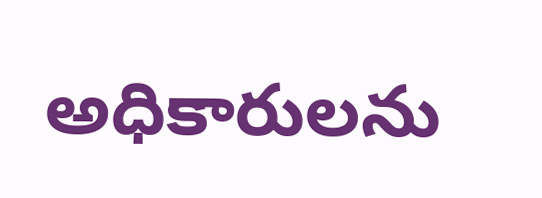అధికారులను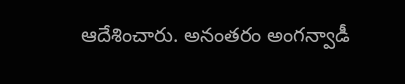ఆదేశించారు. అనంతరం అంగన్వాడీ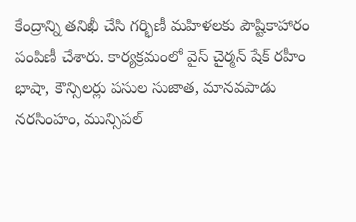కేంద్రాన్ని తనిఖీ చేసి గర్భిణీ మహిళలకు పౌష్టికాహారం పంపిణీ చేశారు. కార్యక్రమంలో వైస్ చైర్మన్ షేక్ రహీం భాషా, కౌన్సిలర్లు పసుల సుజాత, మానవపాడు నరసింహం, మున్సిపల్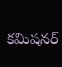కమిషనర్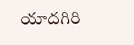యాదగిరి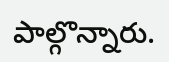పాల్గొన్నారు.